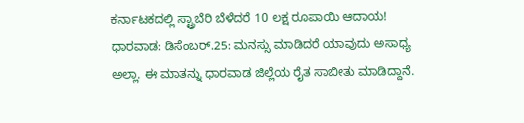ಕರ್ನಾಟಕದಲ್ಲಿ ಸ್ಟ್ರಾಬೆರಿ ಬೆಳೆದರೆ 10 ಲಕ್ಷ ರೂಪಾಯಿ ಆದಾಯ!
ಧಾರವಾಡ: ಡಿಸೆಂಬರ್.25: ಮನಸ್ಸು ಮಾಡಿದರೆ ಯಾವುದು ಅಸಾಧ್ಯ ಅಲ್ಲಾ. ಈ ಮಾತನ್ನು ಧಾರವಾಡ ಜಿಲ್ಲೆಯ ರೈತ ಸಾಬೀತು ಮಾಡಿದ್ದಾನೆ.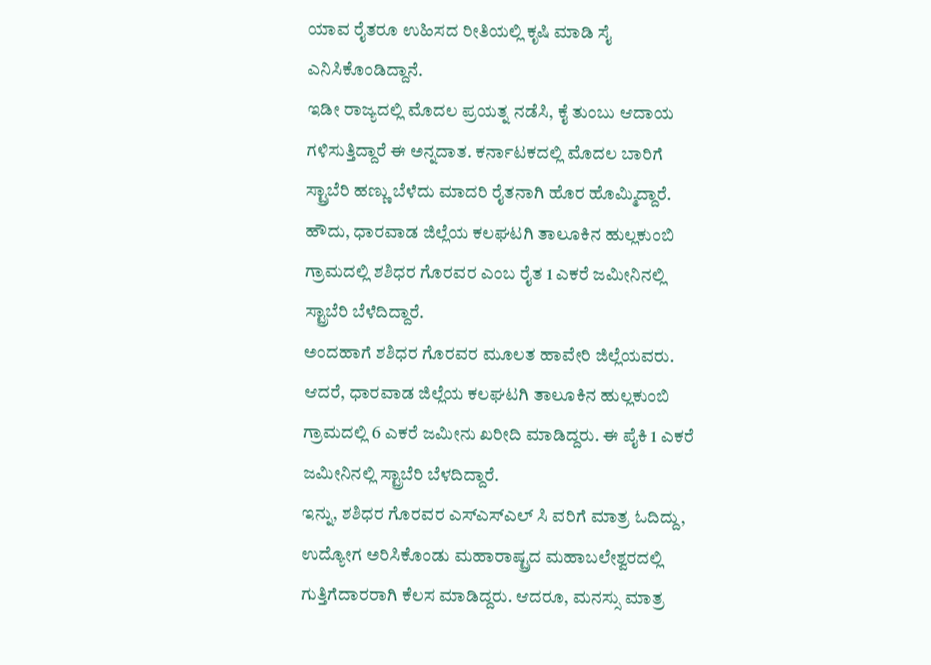ಯಾವ ರೈತರೂ ಉಹಿಸದ ರೀತಿಯಲ್ಲಿ ಕೃಷಿ ಮಾಡಿ ಸೈ ಎನಿಸಿಕೊಂಡಿದ್ದಾನೆ.
ಇಡೀ ರಾಜ್ಯದಲ್ಲಿ ಮೊದಲ ಪ್ರಯತ್ನ ನಡೆಸಿ, ಕೈ ತುಂಬು ಆದಾಯ ಗಳಿಸುತ್ತಿದ್ದಾರೆ ಈ ಅನ್ನದಾತ. ಕರ್ನಾಟಕದಲ್ಲಿ ಮೊದಲ ಬಾರಿಗೆ ಸ್ಟ್ರಾಬೆರಿ ಹಣ್ಣು ಬೆಳೆದು ಮಾದರಿ ರೈತನಾಗಿ ಹೊರ ಹೊಮ್ಮಿದ್ದಾರೆ. ಹೌದು, ಧಾರವಾಡ ಜಿಲ್ಲೆಯ ಕಲಘಟಗಿ ತಾಲೂಕಿನ ಹುಲ್ಲಕುಂಬಿ ಗ್ರಾಮದಲ್ಲಿ ಶಶಿಧರ ಗೊರವರ ಎಂಬ ರೈತ 1 ಎಕರೆ ಜಮೀನಿನಲ್ಲಿ ಸ್ಟ್ರಾಬೆರಿ ಬೆಳೆದಿದ್ದಾರೆ.
ಅಂದಹಾಗೆ ಶಶಿಧರ ಗೊರವರ ಮೂಲತ ಹಾವೇರಿ ಜಿಲ್ಲೆಯವರು. ಆದರೆ, ಧಾರವಾಡ ಜಿಲ್ಲೆಯ ಕಲಘಟಗಿ ತಾಲೂಕಿನ ಹುಲ್ಲಕುಂಬಿ ಗ್ರಾಮದಲ್ಲಿ 6 ಎಕರೆ ಜಮೀನು ಖರೀದಿ ಮಾಡಿದ್ದರು. ಈ ಪೈಕಿ 1 ಎಕರೆ ಜಮೀನಿನಲ್ಲಿ ಸ್ಟ್ರಾಬೆರಿ ಬೆಳದಿದ್ದಾರೆ.
ಇನ್ನು, ಶಶಿಧರ ಗೊರವರ ಎಸ್ಎಸ್ಎಲ್ ಸಿ ವರಿಗೆ ಮಾತ್ರ ಓದಿದ್ದು, ಉದ್ಯೋಗ ಅರಿಸಿಕೊಂಡು ಮಹಾರಾಷ್ಟ್ರದ ಮಹಾಬಲೇಶ್ವರದಲ್ಲಿ ಗುತ್ತಿಗೆದಾರರಾಗಿ ಕೆಲಸ ಮಾಡಿದ್ದರು. ಆದರೂ, ಮನಸ್ಸು ಮಾತ್ರ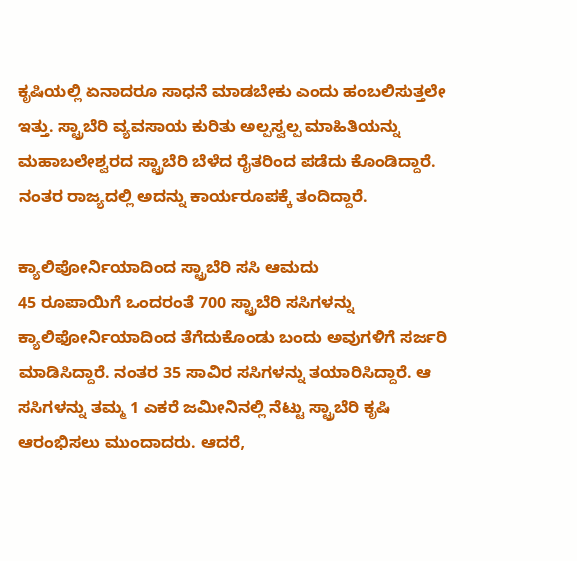ಕೃಷಿಯಲ್ಲಿ ಏನಾದರೂ ಸಾಧನೆ ಮಾಡಬೇಕು ಎಂದು ಹಂಬಲಿಸುತ್ತಲೇ ಇತ್ತು. ಸ್ಟ್ರಾಬೆರಿ ವ್ಯವಸಾಯ ಕುರಿತು ಅಲ್ಪಸ್ವಲ್ಪ ಮಾಹಿತಿಯನ್ನು ಮಹಾಬಲೇಶ್ವರದ ಸ್ಟ್ರಾಬೆರಿ ಬೆಳೆದ ರೈತರಿಂದ ಪಡೆದು ಕೊಂಡಿದ್ದಾರೆ. ನಂತರ ರಾಜ್ಯದಲ್ಲಿ ಅದನ್ನು ಕಾರ್ಯರೂಪಕ್ಕೆ ತಂದಿದ್ದಾರೆ.

ಕ್ಯಾಲಿಪೋರ್ನಿಯಾದಿಂದ ಸ್ಟ್ರಾಬೆರಿ ಸಸಿ ಆಮದು
45 ರೂಪಾಯಿಗೆ ಒಂದರಂತೆ 700 ಸ್ಟ್ರಾಬೆರಿ ಸಸಿಗಳನ್ನು ಕ್ಯಾಲಿಫೋರ್ನಿಯಾದಿಂದ ತೆಗೆದುಕೊಂಡು ಬಂದು ಅವುಗಳಿಗೆ ಸರ್ಜರಿ ಮಾಡಿಸಿದ್ದಾರೆ. ನಂತರ 35 ಸಾವಿರ ಸಸಿಗಳನ್ನು ತಯಾರಿಸಿದ್ದಾರೆ. ಆ ಸಸಿಗಳನ್ನು ತಮ್ಮ 1 ಎಕರೆ ಜಮೀನಿನಲ್ಲಿ ನೆಟ್ಟು ಸ್ಟ್ರಾಬೆರಿ ಕೃಷಿ ಆರಂಭಿಸಲು ಮುಂದಾದರು. ಆದರೆ,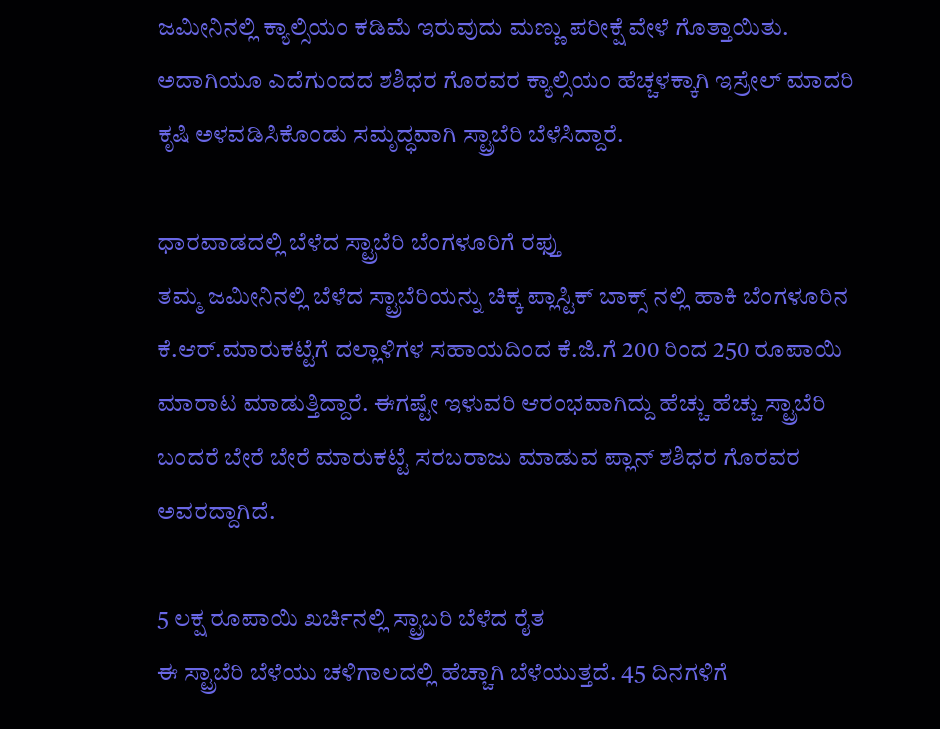ಜಮೀನಿನಲ್ಲಿ ಕ್ಯಾಲ್ಸಿಯಂ ಕಡಿಮೆ ಇರುವುದು ಮಣ್ಣು ಪರೀಕ್ಷೆ ವೇಳೆ ಗೊತ್ತಾಯಿತು. ಅದಾಗಿಯೂ ಎದೆಗುಂದದ ಶಶಿಧರ ಗೊರವರ ಕ್ಯಾಲ್ಸಿಯಂ ಹೆಚ್ಚಳಕ್ಕಾಗಿ ಇಸ್ರೇಲ್ ಮಾದರಿ ಕೃಷಿ ಅಳವಡಿಸಿಕೊಂಡು ಸಮೃದ್ಧವಾಗಿ ಸ್ಟ್ರಾಬೆರಿ ಬೆಳೆಸಿದ್ದಾರೆ.

ಧಾರವಾಡದಲ್ಲಿ ಬೆಳೆದ ಸ್ಟ್ರಾಬೆರಿ ಬೆಂಗಳೂರಿಗೆ ರಫ್ತು
ತಮ್ಮ ಜಮೀನಿನಲ್ಲಿ ಬೆಳೆದ ಸ್ಟ್ರಾಬೆರಿಯನ್ನು ಚಿಕ್ಕ ಪ್ಲಾಸ್ಟಿಕ್ ಬಾಕ್ಸ್ ನಲ್ಲಿ ಹಾಕಿ ಬೆಂಗಳೂರಿನ ಕೆ.ಆರ್.ಮಾರುಕಟ್ಟೆಗೆ ದಲ್ಲಾಳಿಗಳ ಸಹಾಯದಿಂದ ಕೆ.ಜಿ.ಗೆ 200 ರಿಂದ 250 ರೂಪಾಯಿ ಮಾರಾಟ ಮಾಡುತ್ತಿದ್ದಾರೆ. ಈಗಷ್ಟೇ ಇಳುವರಿ ಆರಂಭವಾಗಿದ್ದು ಹೆಚ್ಚು ಹೆಚ್ಚು ಸ್ಟ್ರಾಬೆರಿ ಬಂದರೆ ಬೇರೆ ಬೇರೆ ಮಾರುಕಟ್ಟೆ ಸರಬರಾಜು ಮಾಡುವ ಪ್ಲಾನ್ ಶಶಿಧರ ಗೊರವರ ಅವರದ್ದಾಗಿದೆ.

5 ಲಕ್ಷ ರೂಪಾಯಿ ಖರ್ಚಿನಲ್ಲಿ ಸ್ಟ್ರಾಬರಿ ಬೆಳೆದ ರೈತ
ಈ ಸ್ಟ್ರಾಬೆರಿ ಬೆಳೆಯು ಚಳಿಗಾಲದಲ್ಲಿ ಹೆಚ್ಚಾಗಿ ಬೆಳೆಯುತ್ತದೆ. 45 ದಿನಗಳಿಗೆ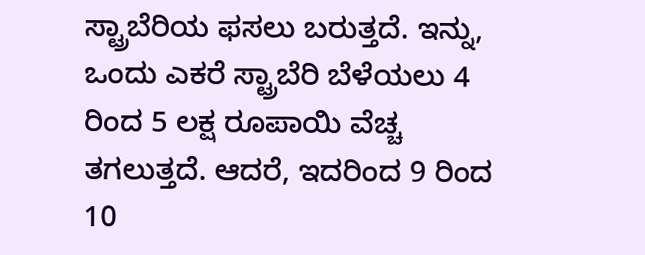ಸ್ಟ್ರಾಬೆರಿಯ ಫಸಲು ಬರುತ್ತದೆ. ಇನ್ನು, ಒಂದು ಎಕರೆ ಸ್ಟ್ರಾಬೆರಿ ಬೆಳೆಯಲು 4 ರಿಂದ 5 ಲಕ್ಷ ರೂಪಾಯಿ ವೆಚ್ಚ ತಗಲುತ್ತದೆ. ಆದರೆ, ಇದರಿಂದ 9 ರಿಂದ 10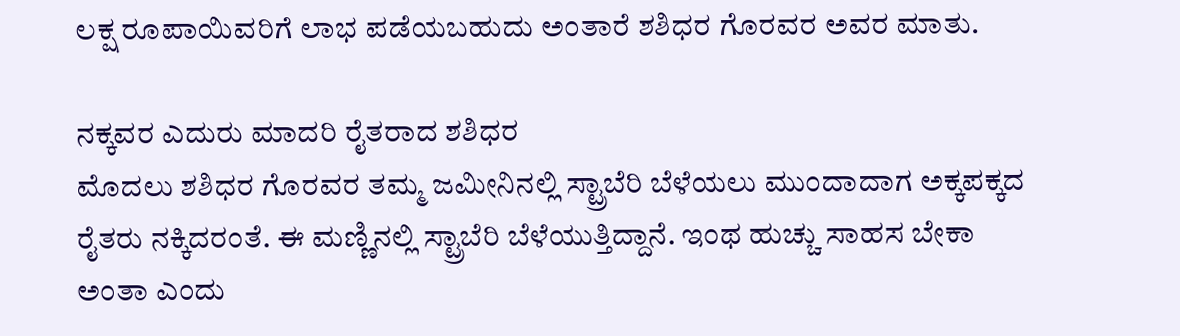ಲಕ್ಷ ರೂಪಾಯಿವರಿಗೆ ಲಾಭ ಪಡೆಯಬಹುದು ಅಂತಾರೆ ಶಶಿಧರ ಗೊರವರ ಅವರ ಮಾತು.

ನಕ್ಕವರ ಎದುರು ಮಾದರಿ ರೈತರಾದ ಶಶಿಧರ
ಮೊದಲು ಶಶಿಧರ ಗೊರವರ ತಮ್ಮ ಜಮೀನಿನಲ್ಲಿ ಸ್ಟ್ರಾಬೆರಿ ಬೆಳೆಯಲು ಮುಂದಾದಾಗ ಅಕ್ಕಪಕ್ಕದ ರೈತರು ನಕ್ಕಿದರಂತೆ. ಈ ಮಣ್ಣಿನಲ್ಲಿ ಸ್ಟ್ರಾಬೆರಿ ಬೆಳೆಯುತ್ತಿದ್ದಾನೆ. ಇಂಥ ಹುಚ್ಚು ಸಾಹಸ ಬೇಕಾ ಅಂತಾ ಎಂದು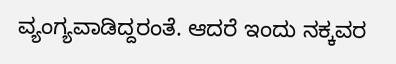ವ್ಯಂಗ್ಯವಾಡಿದ್ದರಂತೆ. ಆದರೆ ಇಂದು ನಕ್ಕವರ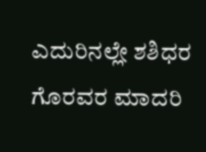ಎದುರಿನಲ್ಲೇ ಶಶಿಧರ ಗೊರವರ ಮಾದರಿ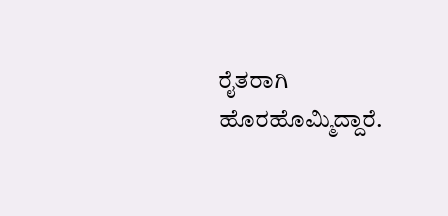ರೈತರಾಗಿ ಹೊರಹೊಮ್ಮಿದ್ದಾರೆ.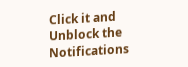Click it and Unblock the Notifications